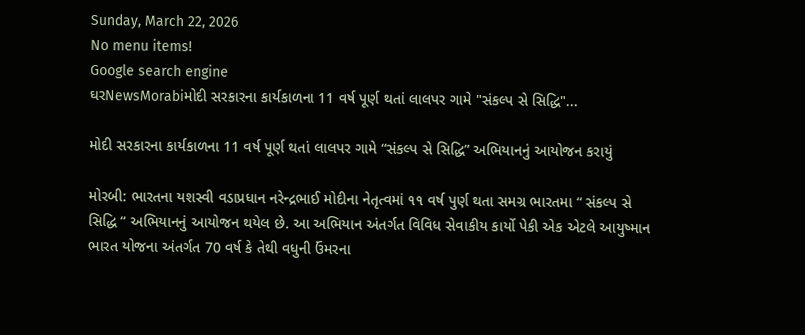Sunday, March 22, 2026
No menu items!
Google search engine
ઘરNewsMorabiમોદી સરકારના કાર્યકાળના 11 વર્ષ પૂર્ણ થતાં લાલપર ગામે "સંકલ્પ સે સિદ્ધિ"...

મોદી સરકારના કાર્યકાળના 11 વર્ષ પૂર્ણ થતાં લાલપર ગામે “સંકલ્પ સે સિદ્ધિ” અભિયાનનું આયોજન કરાયું

મોરબી: ભારતના યશસ્વી વડાપ્રધાન નરેન્દ્રભાઈ મોદીના નેતૃત્વમાં ૧૧ વર્ષ પુર્ણ થતા સમગ્ર ભારતમા “ સંકલ્પ સે સિદ્ધિ “ અભિયાનનું આયોજન થયેલ છે. આ અભિયાન અંતર્ગત વિવિધ સેવાકીય કાર્યો પેકી એક એટલે આયુષ્માન ભારત યોજના અંતર્ગત 70 વર્ષ કે તેથી વધુની ઉંમરના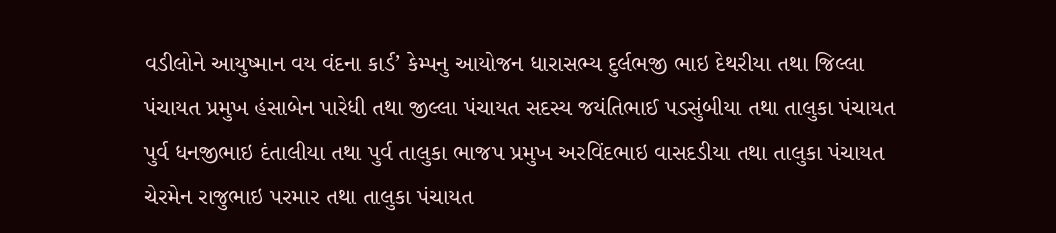વડીલોને આયુષ્માન વય વંદના કાર્ડ’ કેમ્પનુ આયોજન ધારાસભ્ય દુર્લભજી ભાઇ દેથરીયા તથા જિલ્લા પંચાયત પ્રમુખ હંસાબેન પારેધી તથા જીલ્લા પંચાયત સદસ્ય જયંતિભાઈ પડસુંબીયા તથા તાલુકા પંચાયત પુર્વ ધનજીભાઇ દંતાલીયા તથા પુર્વ તાલુકા ભાજપ પ્રમુખ અરવિંદભાઇ વાસદડીયા તથા તાલુકા પંચાયત ચેરમેન રાજુભાઇ પરમાર તથા તાલુકા પંચાયત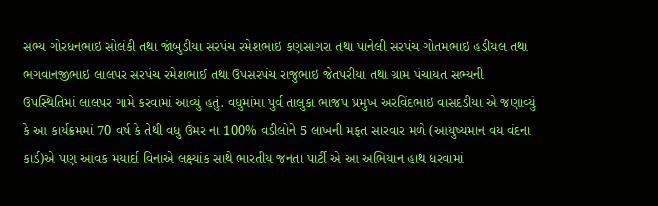સભ્ય ગોરધનભાઇ સોલંકી તથા જાંબુડીયા સરપંચ રમેશભાઇ કણસાગરા તથા પાનેલી સરપંચ ગોતમભાઇ હડીયલ તથા ભગવાનજીભાઇ લાલપર સરપંચ રમેશભાઈ તથા ઉપસરપંચ રાજુભાઇ જેતપરીયા તથા ગ્રામ પંચાયત સભ્યની ઉપસ્થિતિમાં લાલપર ગામે કરવામાં આવ્યું હતું. વધુમાંમા પુર્વ તાલુકા ભાજપ પ્રમુખ અરવિંદભાઇ વાસદડીયા એ જણાવ્યું કે આ કાર્યક્રમમાં 70 વર્ષ કે તેથી વધુ ઉંમર ના 100% વડીલોને 5 લાખની મફત સારવાર મળે (આયુષ્યમાન વય વંદના કાર્ડ)એ પણ આવક મયાર્દા વિનાએ લક્ષ્યાંક સાથે ભારતીય જનતા પાર્ટી એ આ અભિયાન હાથ ધરવામાં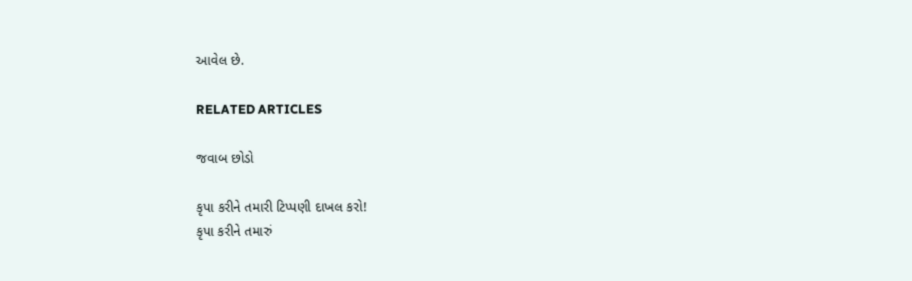આવેલ છે.

RELATED ARTICLES

જવાબ છોડો

કૃપા કરીને તમારી ટિપ્પણી દાખલ કરો!
કૃપા કરીને તમારું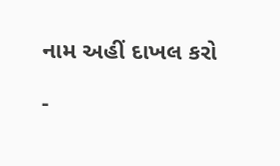નામ અહીં દાખલ કરો

-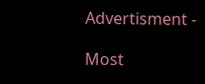Advertisment -

Most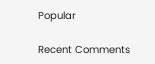Popular

Recent Comments